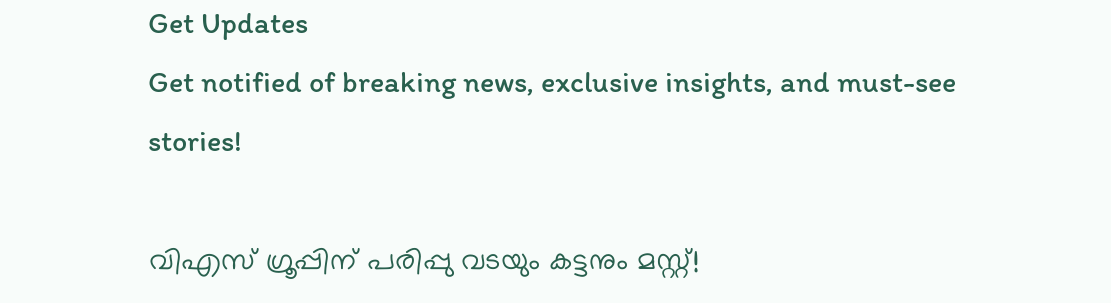Get Updates
Get notified of breaking news, exclusive insights, and must-see stories!

വിഎസ് ഗ്രൂപ്പിന് പരിപ്പു വടയും കട്ടനും മസ്റ്റ്!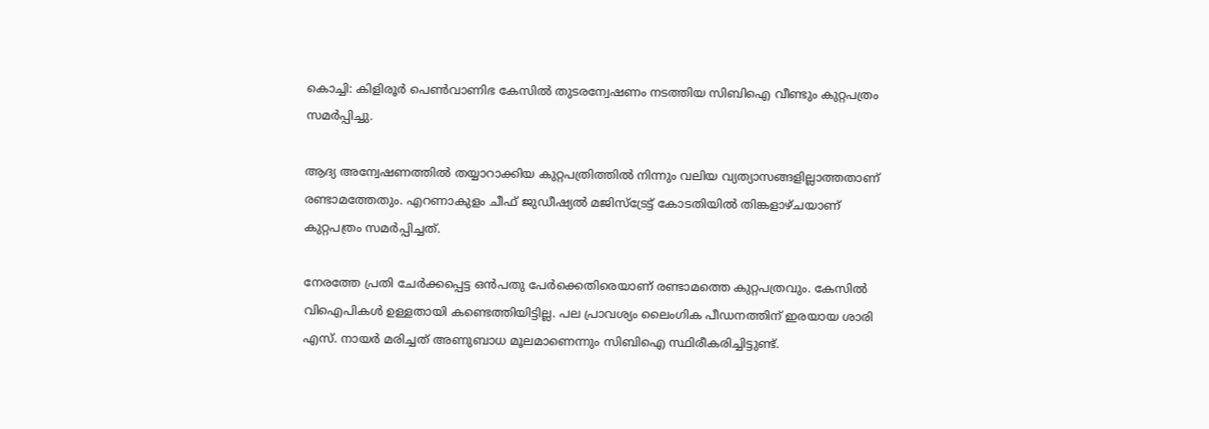കൊച്ചി: കിളിരൂര്‍ പെണ്‍വാണിഭ കേസില്‍ തുടരന്വേഷണം നടത്തിയ സിബിഐ വീണ്ടും കുറ്റപത്രം സമര്‍പ്പിച്ചു.

ആദ്യ അന്വേഷണത്തില്‍ തയ്യാറാക്കിയ കുറ്റപത്രിത്തില്‍ നിന്നും വലിയ വ്യത്യാസങ്ങളില്ലാത്തതാണ് രണ്ടാമത്തേതും. എറണാകുളം ചീഫ്‌ ജുഡീഷ്യല്‍ മജിസ്ട്രേട്ട്‌ കോടതിയില്‍ തിങ്കളാഴ്ചയാണ് കുറ്റപത്രം സമര്‍പ്പിച്ചത്‌.

നേരത്തേ പ്രതി ചേര്‍ക്കപ്പെട്ട ഒന്‍പതു പേര്‍ക്കെതിരെയാണ്‌ രണ്ടാമത്തെ കുറ്റപത്രവും. കേസില്‍ വിഐപികള്‍ ഉള്ളതായി കണ്ടെത്തിയിട്ടില്ല. പല പ്രാവശ്യം ലൈംഗിക പീഡനത്തിന്‌ ഇരയായ ശാരി എസ്‌. നായര്‍ മരിച്ചത്‌ അണുബാധ മൂലമാണെന്നും സിബിഐ സ്ഥിരീകരിച്ചിട്ടുണ്ട്‌.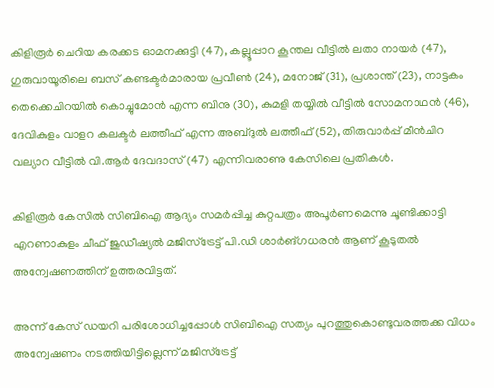കിളിരൂര്‍ ചെറിയ കരക്കട ഓമനക്കുട്ടി (47), കല്ലൂപ്പാറ കൂന്തല വീട്ടില്‍ ലതാ നായര്‍ (47), ഗുരുവായൂരിലെ ബസ്‌ കണ്ടക്ടര്‍മാരായ പ്രവീണ്‍ (24), മനോജ്‌ (31), പ്രശാന്ത്‌ (23), നാട്ടകം തെക്കെചിറയില്‍ കൊച്ചുമോന്‍ എന്ന ബിനു (30), കുമളി തയ്യില്‍ വീട്ടില്‍ സോമനാഥന്‍ (46), ദേവികുളം വാളറ കലക്ടര്‍ ലത്തീഫ്‌ എന്ന അബ്ദുല്‍ ലത്തീഫ്‌ (52), തിരുവാര്‍പ്പ്‌ മീന്‍ചിറ വല്യാറ വീട്ടില്‍ വി.ആര്‍ ദേവദാസ്‌ (47) എന്നിവരാണു കേസിലെ പ്രതികള്‍.

കിളിരൂര്‍ കേസില്‍ സിബിഐ ആദ്യം സമര്‍പ്പിച്ച കുറ്റപത്രം അപൂര്‍ണമെന്നു ചൂണ്ടിക്കാട്ടി എറണാകുളം ചീഫ്‌ ജുഡീഷ്യല്‍ മജിസ്ട്രേട്ട്‌ പി.ഡി ശാര്‍ങ്ഗധരന്‍ ആണ്‌ കൂടുതല്‍ അന്വേഷണത്തിന്‌ ഉത്തരവിട്ടത്‌.

അന്ന് കേസ്‌ ഡയറി പരിശോധിച്ചപ്പോള്‍ സിബിഐ സത്യം പുറത്തുകൊണ്ടുവരത്തക്ക വിധം അന്വേഷണം നടത്തിയിട്ടില്ലെന്ന്‌ മജിസ്ട്രേട്ട്‌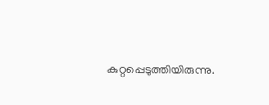കുറ്റപ്പെടുത്തിയിരുന്നു.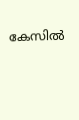കേസില്‍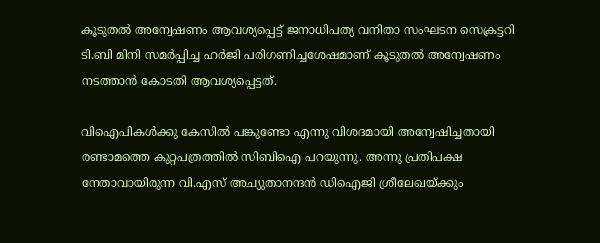കൂടുതല്‍ അന്വേഷണം ആവശ്യപ്പെട്ട്‌ ജനാധിപത്യ വനിതാ സംഘടന സെക്രട്ടറി ടി.ബി മിനി സമര്‍പ്പിച്ച ഹര്‍ജി പരിഗണിച്ചശേഷമാണ്‌ കൂടുതല്‍ അന്വേഷണം നടത്താന്‍ കോടതി ആവശ്യപ്പെട്ടത്.

വിഐപികള്‍ക്കു കേസില്‍ പങ്കുണ്ടോ എന്നു വിശദമായി അന്വേഷിച്ചതായി രണ്ടാമത്തെ കുറ്റപത്രത്തില്‍ സിബിഐ പറയുന്നു. അന്നു പ്രതിപക്ഷ നേതാവായിരുന്ന വി.എസ്‌ അച്യുതാനന്ദന്‍ ഡിഐജി ശ്രീലേഖയ്ക്കും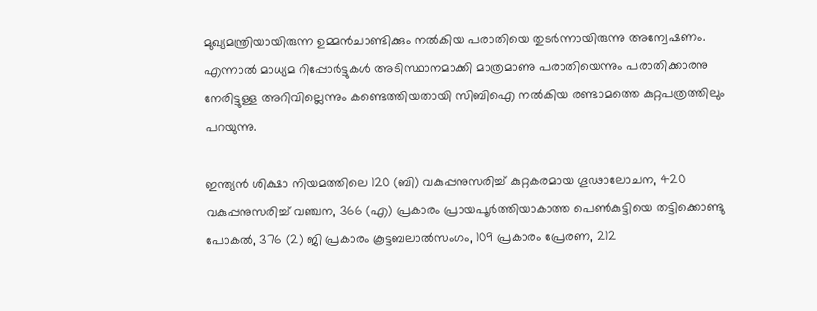മുഖ്യമന്ത്രിയായിരുന്ന ഉമ്മന്‍ചാണ്ടിക്കും നല്‍കിയ പരാതിയെ തുടര്‍ന്നായിരുന്നു അന്വേഷണം. എന്നാല്‍ മാധ്യമ റിപ്പോര്‍ട്ടുകള്‍ അടിസ്ഥാനമാക്കി മാത്രമാണു പരാതിയെന്നും പരാതിക്കാരനു നേരിട്ടുള്ള അറിവില്ലെന്നും കണ്ടെത്തിയതായി സിബിഐ നല്‍കിയ രണ്ടാമത്തെ കുറ്റപത്രത്തിലും പറയുന്നു.

ഇന്ത്യന്‍ ശിക്ഷാ നിയമത്തിലെ 120 (ബി) വകുപ്പനുസരിച്ച്‌ കുറ്റകരമായ ഗൂഢാലോചന, 420 വകുപ്പനുസരിച്ച്‌ വഞ്ചന, 366 (എ) പ്രകാരം പ്രായപൂര്‍ത്തിയാകാത്ത പെണ്‍കുട്ടിയെ തട്ടിക്കൊണ്ടു പോകല്‍, 376 (2) ജി പ്രകാരം കൂട്ടബലാല്‍സംഗം, 109 പ്രകാരം പ്രേരണ, 212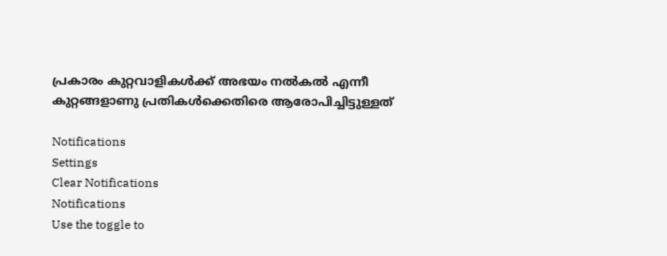പ്രകാരം കുറ്റവാളികള്‍ക്ക്‌ അഭയം നല്‍കല്‍ എന്നീ കുറ്റങ്ങളാണു പ്രതികള്‍ക്കെതിരെ ആരോപിച്ചിട്ടുള്ളത്‌

Notifications
Settings
Clear Notifications
Notifications
Use the toggle to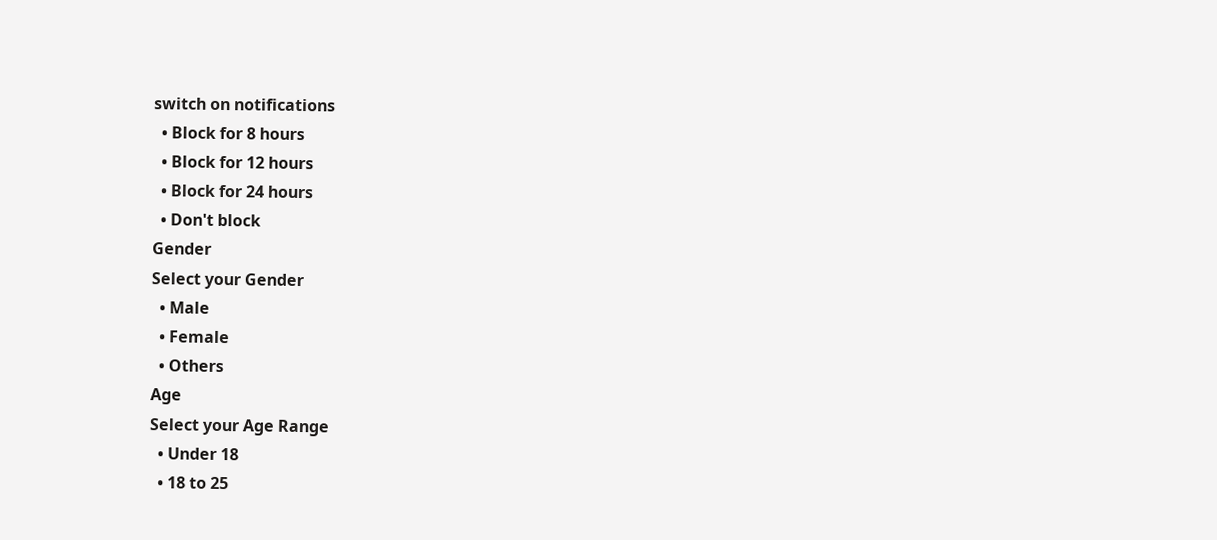switch on notifications
  • Block for 8 hours
  • Block for 12 hours
  • Block for 24 hours
  • Don't block
Gender
Select your Gender
  • Male
  • Female
  • Others
Age
Select your Age Range
  • Under 18
  • 18 to 25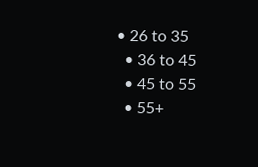• 26 to 35
  • 36 to 45
  • 45 to 55
  • 55+